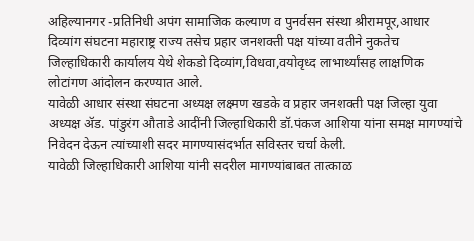अहिल्यानगर -प्रतिनिधी अपंग सामाजिक कल्याण व पुनर्वसन संस्था श्रीरामपूर,आधार दिव्यांग संघटना महाराष्ट्र राज्य तसेच प्रहार जनशक्ती पक्ष यांच्या वतीने नुकतेच जिल्हाधिकारी कार्यालय येथे शेकडो दिव्यांग,विधवा,वयोवृध्द लाभार्थ्यांसह लाक्षणिक लोटांगण आंदोलन करण्यात आले.
यावेळी आधार संस्था संघटना अध्यक्ष लक्ष्मण खडके व प्रहार जनशक्ती पक्ष जिल्हा युवा अध्यक्ष ॲड. पांडुरंग औताडे आदींनी जिल्हाधिकारी डॉ.पंकज आशिया यांना समक्ष मागण्यांचे निवेदन देऊन त्यांच्याशी सदर मागण्यासंदर्भात सविस्तर चर्चा केली.
यावेळी जिल्हाधिकारी आशिया यांनी सदरील मागण्यांबाबत तात्काळ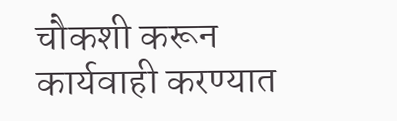चौकशी करून कार्यवाही करण्यात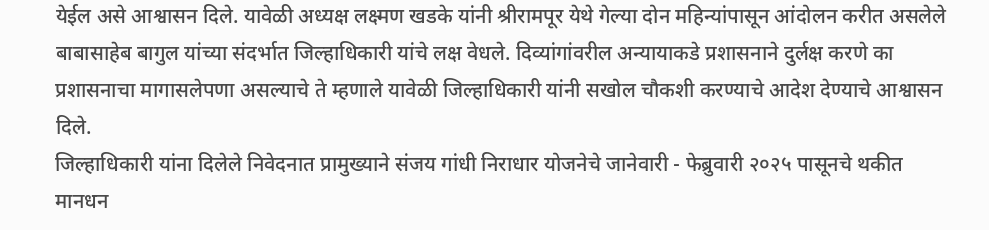येईल असे आश्वासन दिले. यावेळी अध्यक्ष लक्ष्मण खडके यांनी श्रीरामपूर येथे गेल्या दोन महिन्यांपासून आंदोलन करीत असलेले बाबासाहेब बागुल यांच्या संदर्भात जिल्हाधिकारी यांचे लक्ष वेधले. दिव्यांगांवरील अन्यायाकडे प्रशासनाने दुर्लक्ष करणे का प्रशासनाचा मागासलेपणा असल्याचे ते म्हणाले यावेळी जिल्हाधिकारी यांनी सखोल चौकशी करण्याचे आदेश देण्याचे आश्वासन दिले.
जिल्हाधिकारी यांना दिलेले निवेदनात प्रामुख्याने संजय गांधी निराधार योजनेचे जानेवारी - फेब्रुवारी २०२५ पासूनचे थकीत मानधन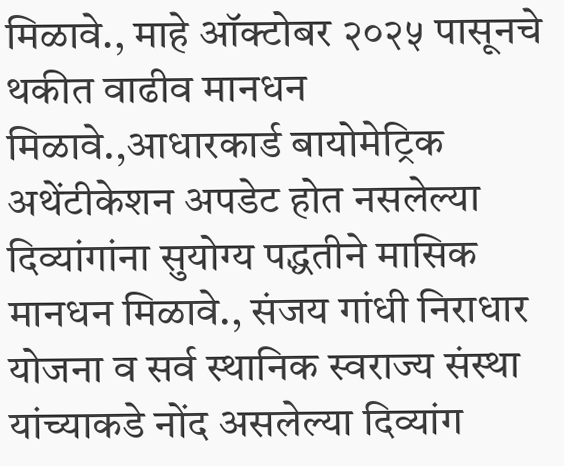मिळावे., माहे ऑक्टोबर २०२५ पासूनचे थकीत वाढीव मानधन मिळावे.,आधारकार्ड बायोमेट्रिक अथेंटीकेशन अपडेट होत नसलेल्या दिव्यांगांना सुयोग्य पद्धतीने मासिक मानधन मिळावे., संजय गांधी निराधार योजना व सर्व स्थानिक स्वराज्य संस्था यांच्याकडे नोंद असलेल्या दिव्यांग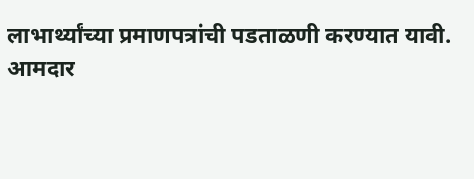लाभार्थ्यांच्या प्रमाणपत्रांची पडताळणी करण्यात यावी.
आमदार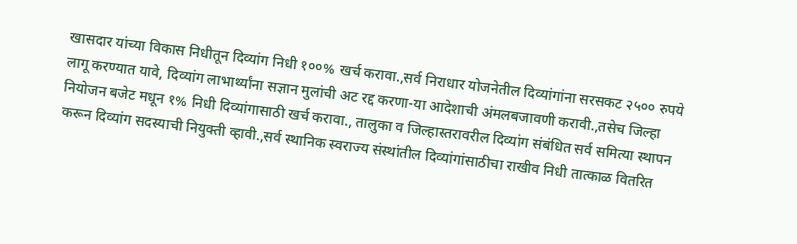खासदार यांच्या विकास निधीतून दिव्यांग निधी १००% खर्च करावा.,सर्व निराधार योजनेतील दिव्यांगांना सरसकट २५०० रुपये लागू करण्यात यावे, दिव्यांग लाभार्थ्यांना सज्ञान मुलांची अट रद्द करणा-या आदेशाची अंमलबजावणी करावी.,तसेच जिल्हा नियोजन बजेट मधून १% निधी दिव्यांगासाठी खर्च करावा., तालुका व जिल्हास्तरावरील दिव्यांग संबंधित सर्व समित्या स्थापन करून दिव्यांग सदस्याची नियुक्ती व्हावी.,सर्व स्थानिक स्वराज्य संस्थांतील दिव्यांगांसाठीचा राखीव निधी तात्काळ वितरित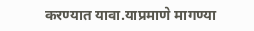करण्यात यावा.याप्रमाणे मागण्या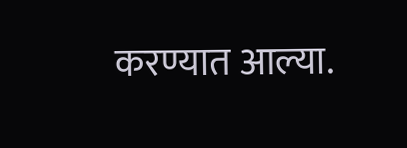करण्यात आल्या.